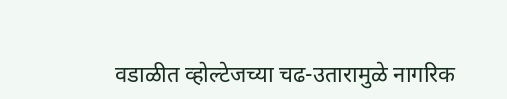वडाळीत व्होल्टेजच्या चढ-उतारामुळे नागरिक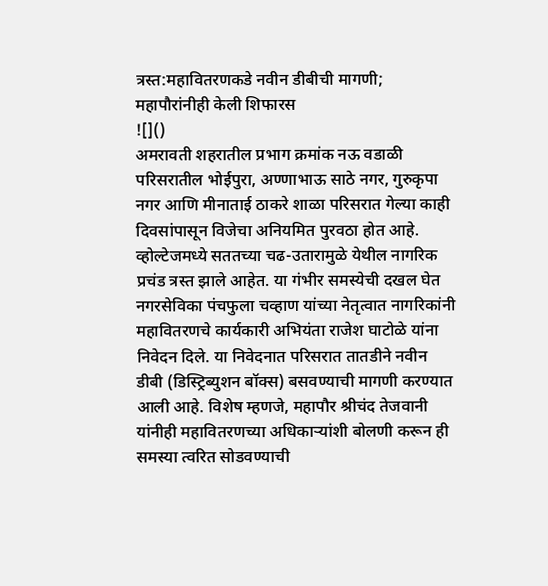त्रस्त:महावितरणकडे नवीन डीबीची मागणी; महापौरांनीही केली शिफारस
![]()
अमरावती शहरातील प्रभाग क्रमांक नऊ वडाळी परिसरातील भोईपुरा, अण्णाभाऊ साठे नगर, गुरुकृपा नगर आणि मीनाताई ठाकरे शाळा परिसरात गेल्या काही दिवसांपासून विजेचा अनियमित पुरवठा होत आहे. व्होल्टेजमध्ये सततच्या चढ-उतारामुळे येथील नागरिक प्रचंड त्रस्त झाले आहेत. या गंभीर समस्येची दखल घेत नगरसेविका पंचफुला चव्हाण यांच्या नेतृत्वात नागरिकांनी महावितरणचे कार्यकारी अभियंता राजेश घाटोळे यांना निवेदन दिले. या निवेदनात परिसरात तातडीने नवीन डीबी (डिस्ट्रिब्युशन बॉक्स) बसवण्याची मागणी करण्यात आली आहे. विशेष म्हणजे, महापौर श्रीचंद तेजवानी यांनीही महावितरणच्या अधिकाऱ्यांशी बोलणी करून ही समस्या त्वरित सोडवण्याची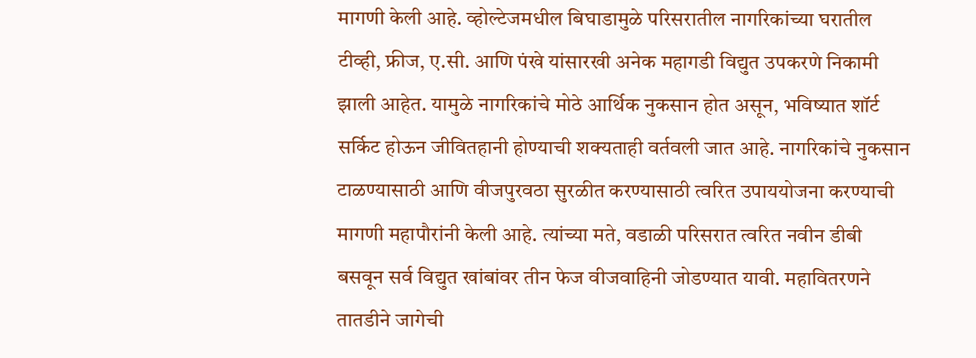मागणी केली आहे. व्होल्टेजमधील बिघाडामुळे परिसरातील नागरिकांच्या घरातील टीव्ही, फ्रीज, ए.सी. आणि पंखे यांसारखी अनेक महागडी विद्युत उपकरणे निकामी झाली आहेत. यामुळे नागरिकांचे मोठे आर्थिक नुकसान होत असून, भविष्यात शॉर्ट सर्किट होऊन जीवितहानी होण्याची शक्यताही वर्तवली जात आहे. नागरिकांचे नुकसान टाळण्यासाठी आणि वीजपुरवठा सुरळीत करण्यासाठी त्वरित उपाययोजना करण्याची मागणी महापौरांनी केली आहे. त्यांच्या मते, वडाळी परिसरात त्वरित नवीन डीबी बसवून सर्व विद्युत खांबांवर तीन फेज वीजवाहिनी जोडण्यात यावी. महावितरणने तातडीने जागेची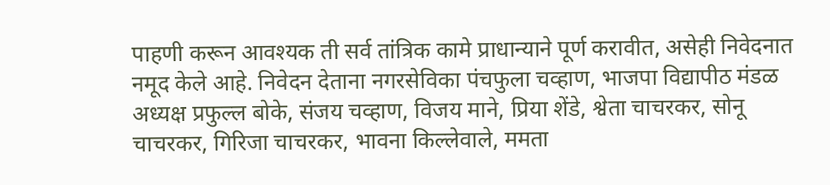पाहणी करून आवश्यक ती सर्व तांत्रिक कामे प्राधान्याने पूर्ण करावीत, असेही निवेदनात नमूद केले आहे. निवेदन देताना नगरसेविका पंचफुला चव्हाण, भाजपा विद्यापीठ मंडळ अध्यक्ष प्रफुल्ल बोके, संजय चव्हाण, विजय माने, प्रिया शेंडे, श्वेता चाचरकर, सोनू चाचरकर, गिरिजा चाचरकर, भावना किल्लेवाले, ममता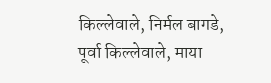किल्लेवाले, निर्मल बागडे, पूर्वा किल्लेवाले, माया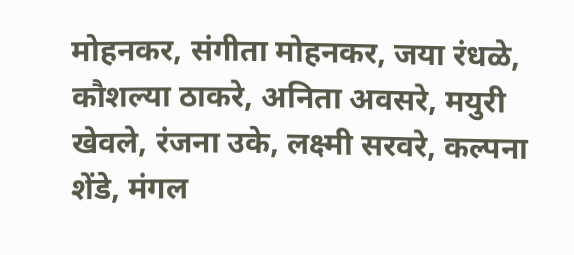मोहनकर, संगीता मोहनकर, जया रंधळे, कौशल्या ठाकरे, अनिता अवसरे, मयुरी खेवले, रंजना उके, लक्ष्मी सरवरे, कल्पना शेंडे, मंगल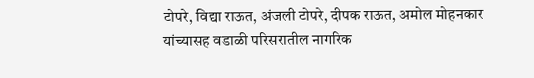टोपरे, विद्या राऊत, अंजली टोपरे, दीपक राऊत, अमोल मोहनकार यांच्यासह वडाळी परिसरातील नागरिक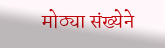मोठ्या संख्येने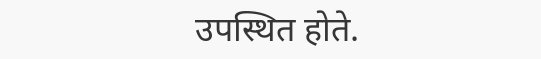उपस्थित होते.